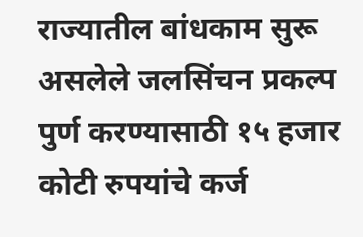राज्यातील बांधकाम सुरू असलेले जलसिंचन प्रकल्प पुर्ण करण्यासाठी १५ हजार कोटी रुपयांचे कर्ज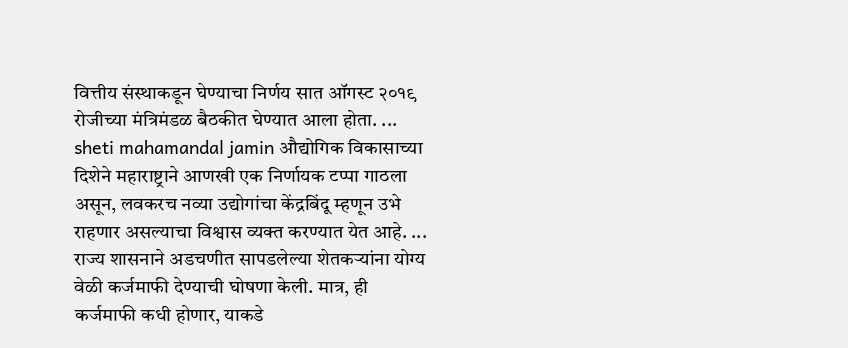वित्तीय संस्थाकडून घेण्याचा निर्णय सात ऑगस्ट २०१९ रोजीच्या मंत्रिमंडळ बैठकीत घेण्यात आला होता. ...
sheti mahamandal jamin औद्योगिक विकासाच्या दिशेने महाराष्ट्राने आणखी एक निर्णायक टप्पा गाठला असून, लवकरच नव्या उद्योगांचा केंद्रबिंदू म्हणून उभे राहणार असल्याचा विश्वास व्यक्त करण्यात येत आहे. ...
राज्य शासनाने अडचणीत सापडलेल्या शेतकऱ्यांना योग्य वेळी कर्जमाफी देण्याची घोषणा केली. मात्र, ही कर्जमाफी कधी होणार, याकडे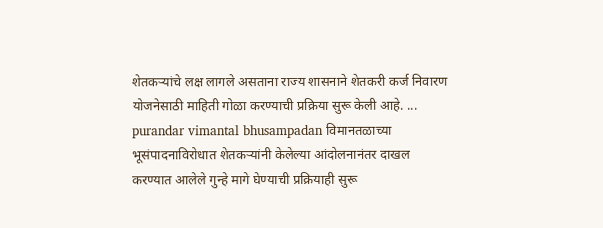शेतकऱ्यांचे लक्ष लागले असताना राज्य शासनाने शेतकरी कर्ज निवारण योजनेसाठी माहिती गोळा करण्याची प्रक्रिया सुरू केली आहे. ...
purandar vimantal bhusampadan विमानतळाच्या भूसंपादनाविरोधात शेतकऱ्यांनी केलेल्या आंदोलनानंतर दाखल करण्यात आलेले गुन्हे मागे घेण्याची प्रक्रियाही सुरू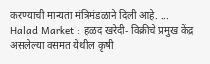करण्याची मान्यता मंत्रिमंडळाने दिली आहे. ...
Halad Market : हळद खरेदी- विक्रीचे प्रमुख केंद्र असलेल्या वसमत येथील कृषी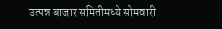उत्पन्न बाजार समितीमध्ये सोमवारी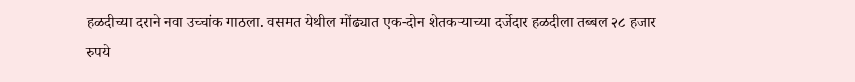हळदीच्या दराने नवा उच्चांक गाठला. वसमत येथील मोंढ्यात एक-दोन शेतकऱ्याच्या दर्जेदार हळदीला तब्बल २८ हजार रुपये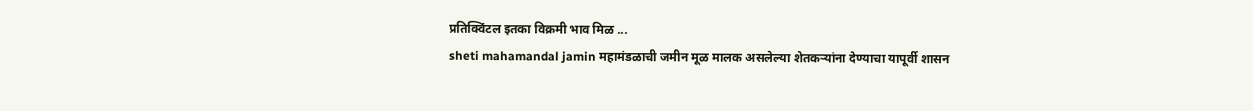प्रतिक्विंटल इतका विक्रमी भाव मिळ ...
sheti mahamandal jamin महामंडळाची जमीन मूळ मालक असलेल्या शेतकऱ्यांना देण्याचा यापूर्वी शासन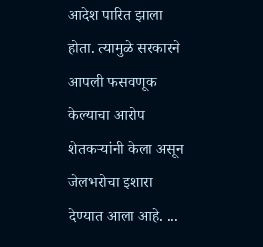आदेश पारित झाला होता. त्यामुळे सरकारने आपली फसवणूक केल्याचा आरोप शेतकऱ्यांनी केला असून जेलभरोचा इशारा देण्यात आला आहे. ...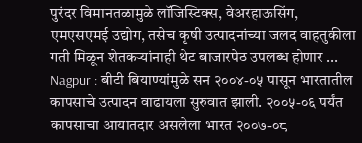पुरंदर विमानतळामुळे लॉजिस्टिक्स, वेअरहाऊसिंग, एमएसएमई उद्योग, तसेच कृषी उत्पादनांच्या जलद वाहतुकीला गती मिळून शेतकऱ्यांनाही थेट बाजारपेठ उपलब्ध होणार ...
Nagpur : बीटी बियाण्यांमुळे सन २००४-०५ पासून भारतातील कापसाचे उत्पादन वाढायला सुरुवात झाली. २००५-०६ पर्यंत कापसाचा आयातदार असलेला भारत २००७-०८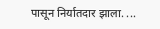पासून निर्यातदार झाला. ...